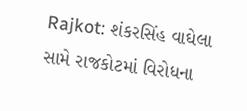Rajkot: શંકરસિંહ વાઘેલા સામે રાજકોટમાં વિરોધના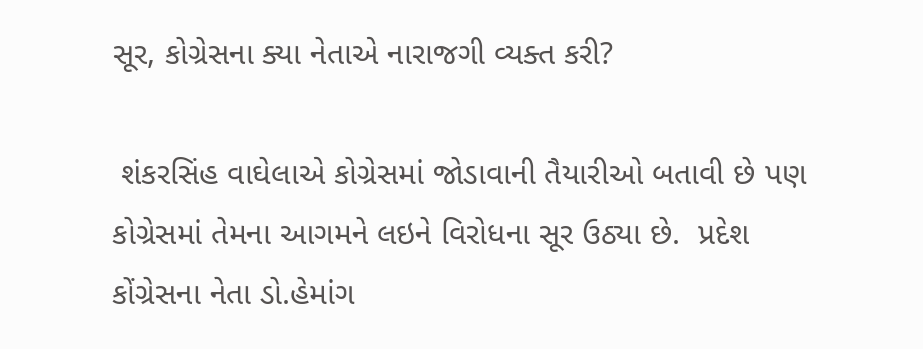સૂર, કોગ્રેસના ક્યા નેતાએ નારાજગી વ્યક્ત કરી?

 શંકરસિંહ વાઘેલાએ કોગ્રેસમાં જોડાવાની તૈયારીઓ બતાવી છે પણ કોગ્રેસમાં તેમના આગમને લઇને વિરોધના સૂર ઉઠ્યા છે.  પ્રદેશ કોંગ્રેસના નેતા ડો.હેમાંગ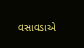વસાવડાએ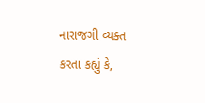નારાજગી વ્યક્ત કરતા કહ્યું કે,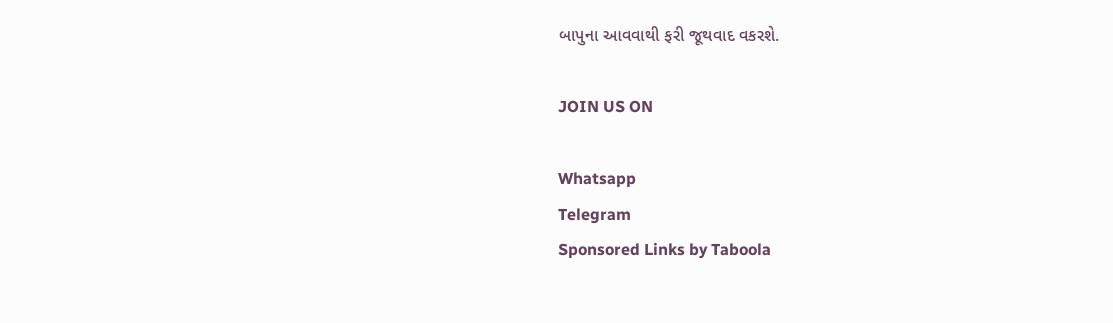બાપુના આવવાથી ફરી જૂથવાદ વકરશે.

JOIN US ON

Whatsapp
Telegram
Sponsored Links by Taboola